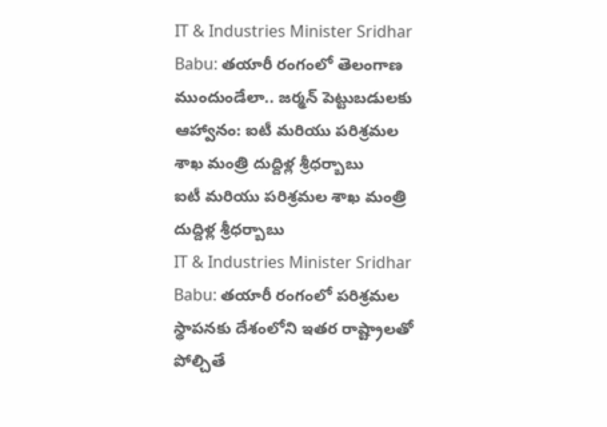IT & Industries Minister Sridhar Babu: తయారీ రంగంలో తెలంగాణ ముందుండేలా.. జర్మన్ పెట్టుబడులకు ఆహ్వానం: ఐటీ మరియు పరిశ్రమల శాఖ మంత్రి దుద్దిళ్ల శ్రీధర్బాబు
ఐటీ మరియు పరిశ్రమల శాఖ మంత్రి దుద్దిళ్ల శ్రీధర్బాబు
IT & Industries Minister Sridhar Babu: తయారీ రంగంలో పరిశ్రమల స్థాపనకు దేశంలోని ఇతర రాష్ట్రాలతో పోల్చితే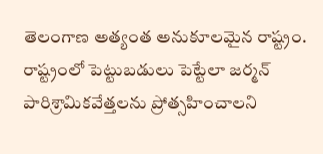తెలంగాణ అత్యంత అనుకూలమైన రాష్ట్రం. రాష్ట్రంలో పెట్టుబడులు పెట్టేలా జర్మన్ పారిశ్రామికవేత్తలను ప్రోత్సహించాలని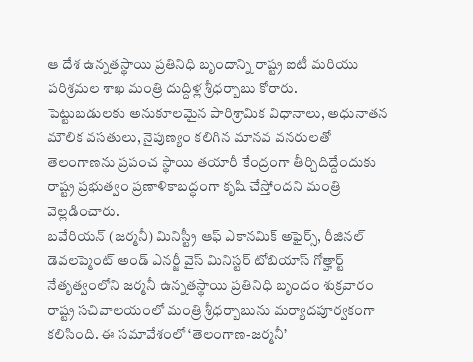ఆ దేశ ఉన్నతస్థాయి ప్రతినిధి బృందాన్ని రాష్ట్ర ఐటీ మరియు పరిశ్రమల శాఖ మంత్రి దుద్దిళ్ల శ్రీధర్బాబు కోరారు.
పెట్టుబడులకు అనుకూలమైన పారిశ్రామిక విధానాలు, అధునాతన మౌలిక వసతులు, నైపుణ్యం కలిగిన మానవ వనరులతో తెలంగాణను ప్రపంచ స్థాయి తయారీ కేంద్రంగా తీర్చిదిద్దేందుకు రాష్ట్ర ప్రభుత్వం ప్రణాళికాబద్ధంగా కృషి చేస్తోందని మంత్రి వెల్లడించారు.
బవేరియన్ (జర్మనీ) మినిస్ట్రీ ఆఫ్ ఎకానమిక్ అఫైర్స్, రీజినల్ డెవలప్మెంట్ అండ్ ఎనర్జీ వైస్ మినిస్టర్ టోబియాస్ గోత్హార్ట్ నేతృత్వంలోని జర్మనీ ఉన్నతస్థాయి ప్రతినిధి బృందం శుక్రవారం రాష్ట్ర సచివాలయంలో మంత్రి శ్రీధర్బాబును మర్యాదపూర్వకంగా కలిసింది. ఈ సమావేశంలో ‘తెలంగాణ-జర్మనీ’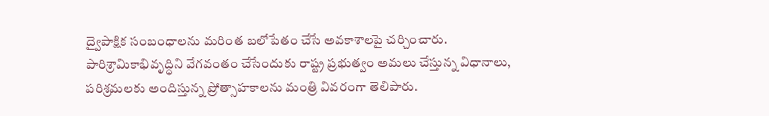ద్వైపాక్షిక సంబంధాలను మరింత బలోపేతం చేసే అవకాశాలపై చర్చించారు.
పారిశ్రామికాభివృద్ధిని వేగవంతం చేసేందుకు రాష్ట్ర ప్రభుత్వం అమలు చేస్తున్న విధానాలు, పరిశ్రమలకు అందిస్తున్న ప్రోత్సాహకాలను మంత్రి వివరంగా తెలిపారు.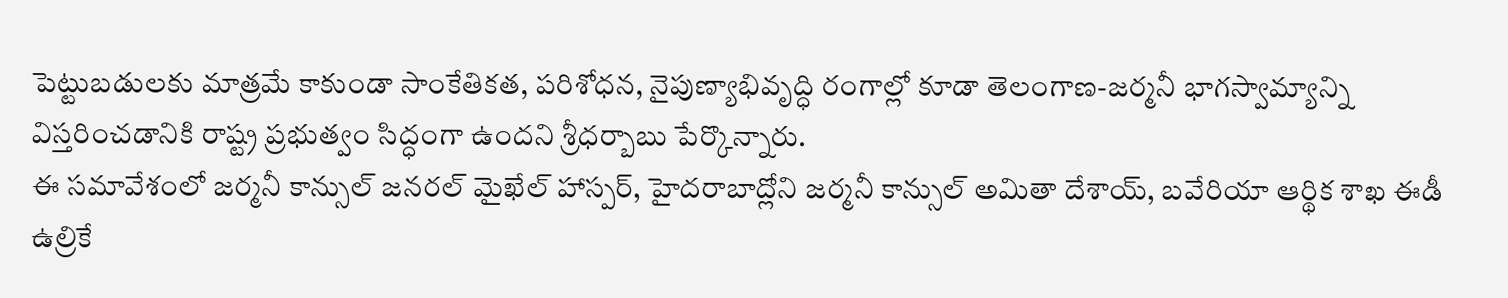పెట్టుబడులకు మాత్రమే కాకుండా సాంకేతికత, పరిశోధన, నైపుణ్యాభివృద్ధి రంగాల్లో కూడా తెలంగాణ-జర్మనీ భాగస్వామ్యాన్ని విస్తరించడానికి రాష్ట్ర ప్రభుత్వం సిద్ధంగా ఉందని శ్రీధర్బాబు పేర్కొన్నారు.
ఈ సమావేశంలో జర్మనీ కాన్సుల్ జనరల్ మైఖేల్ హాస్పర్, హైదరాబాద్లోని జర్మనీ కాన్సుల్ అమితా దేశాయ్, బవేరియా ఆర్థిక శాఖ ఈడీ ఉల్రికే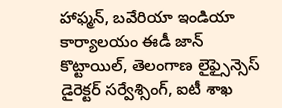హాఫ్మన్, బవేరియా ఇండియా కార్యాలయం ఈడీ జాన్ కొట్టాయిల్, తెలంగాణ లైఫ్సైన్సెస్ డైరెక్టర్ సర్వేశ్సింగ్, ఐటీ శాఖ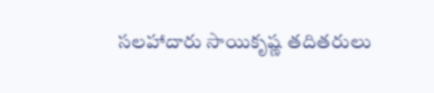సలహాదారు సాయికృష్ణ తదితరులు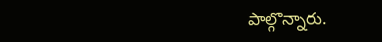పాల్గొన్నారు.